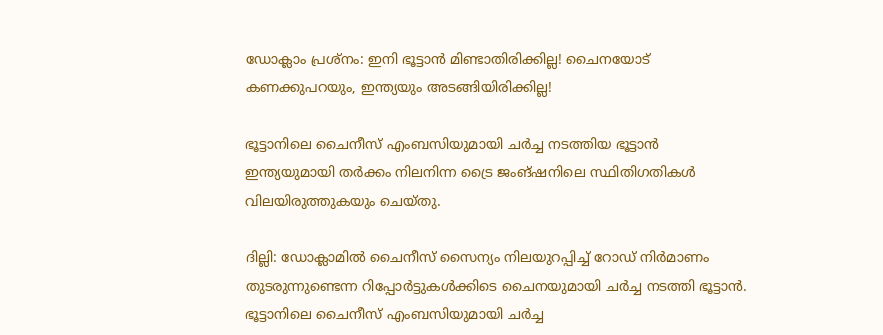ഡോക്ലാം പ്രശ്നം: ഇനി ഭൂട്ടാന്‍ മിണ്ടാതിരിക്കില്ല! ചൈനയോട് കണക്കുപറയും, ഇന്ത്യയും അടങ്ങിയിരിക്കില്ല!

ഭൂട്ടാനിലെ ചൈനീസ് എംബസിയുമായി ചര്‍ച്ച നടത്തിയ ഭൂട്ടാന്‍ ഇന്ത്യയുമായി തര്‍ക്കം നിലനിന്ന ട്രൈ ജംങ്ഷനിലെ സ്ഥിതിഗതികള്‍ വിലയിരുത്തുകയും ചെയ്തു.

ദില്ലി: ഡോക്ലാമില്‍ ചൈനീസ് സൈന്യം നിലയുറപ്പിച്ച് റോഡ് നിര്‍മാണം തുടരുന്നുണ്ടെന്ന റിപ്പോര്‍ട്ടുകള്‍ക്കിടെ ചൈനയുമായി ചര്‍ച്ച നടത്തി ഭൂട്ടാന്‍. ഭൂട്ടാനിലെ ചൈനീസ് എംബസിയുമായി ചര്‍ച്ച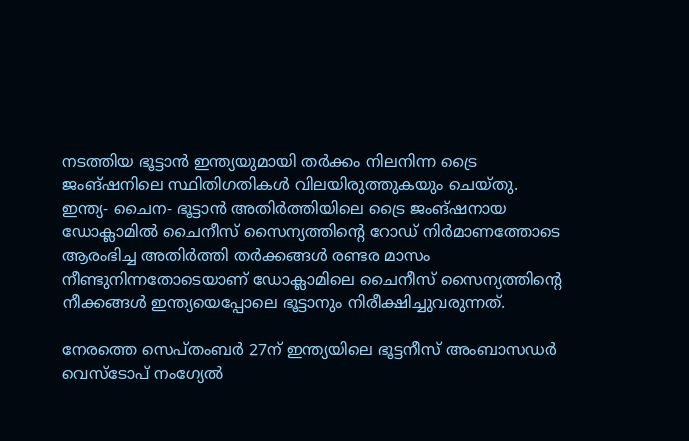നടത്തിയ ഭൂട്ടാന്‍ ഇന്ത്യയുമായി തര്‍ക്കം നിലനിന്ന ട്രൈ ജംങ്ഷനിലെ സ്ഥിതിഗതികള്‍ വിലയിരുത്തുകയും ചെയ്തു. ഇന്ത്യ- ചൈന- ഭൂട്ടാന്‍ അതിര്‍ത്തിയിലെ ട്രൈ ജംങ്ഷനായ ഡോക്ലാമില്‍ ചൈനീസ് സൈന്യത്തിന്‍റെ റോഡ‍് നിര്‍മാണത്തോടെ ആരംഭിച്ച അതിര്‍ത്തി തര്‍ക്കങ്ങള്‍ രണ്ടര മാസം നീണ്ടുനിന്നതോടെയാണ് ഡോക്ലാമിലെ ചൈനീസ് സൈന്യത്തിന്‍റെ നീക്കങ്ങള്‍ ഇന്ത്യയെപ്പോലെ ഭൂട്ടാനും നിരീക്ഷിച്ചുവരുന്നത്.

നേരത്തെ സെപ്തംബര്‍ 27ന് ഇന്ത്യയിലെ ഭൂട്ടനീസ് അംബാസഡര്‍ വെസ്ടോപ് നംഗ്യേല്‍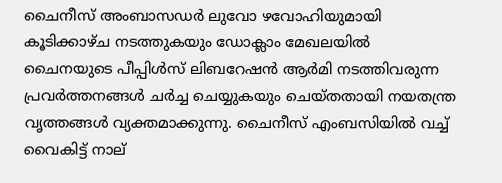ചൈനീസ് അംബാസ‍ഡര്‍ ലുവോ ഴവോഹിയുമായി കൂടിക്കാഴ്ച നടത്തുകയും ഡോക്ലാം മേഖലയില്‍ ചൈനയുടെ പീപ്പിള്‍സ് ലിബറേഷന്‍ ആര്‍മി നടത്തിവരുന്ന പ്രവര്‍ത്തനങ്ങള്‍ ചര്‍ച്ച ചെയ്യുകയും ചെയ്തതായി നയതന്ത്ര വൃത്തങ്ങള്‍ വ്യക്തമാക്കുന്നു. ചൈനീസ് എംബസിയില്‍ വച്ച് വൈകിട്ട് നാല്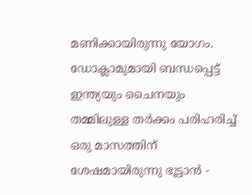മണിക്കായിരുന്നു യോഗം. ഡോക്ലാമുമായി ബന്ധപ്പെട്ട് ഇന്ത്യയും ചൈനയും തമ്മിലുള്ള തര്‍ക്കം പരിഹരിച്ച് ഒരു മാസത്തിന് ശേഷമായിരുന്നു ഭൂട്ടാന്‍ -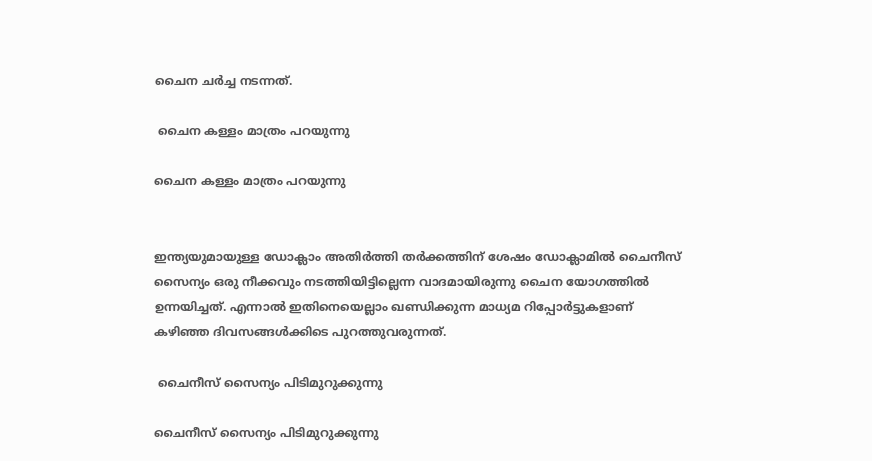ചൈന ചര്‍ച്ച നടന്നത്.

 ചൈന കള്ളം മാത്രം പറയുന്നു

ചൈന കള്ളം മാത്രം പറയുന്നു


ഇന്ത്യയുമായുള്ള ഡോക്ലാം അതിര്‍ത്തി തര്‍ക്കത്തിന് ശേഷം ഡോക്ലാമില്‍ ചൈനീസ് സൈന്യം ഒരു നീക്കവും നടത്തിയിട്ടില്ലെന്ന വാദമായിരുന്നു ചൈന യോഗത്തില്‍ ഉന്നയിച്ചത്. എന്നാല്‍ ഇതിനെയെല്ലാം ഖണ്ഡിക്കുന്ന മാധ്യമ റിപ്പോര്‍ട്ടുകളാണ് കഴിഞ്ഞ ദിവസങ്ങള്‍ക്കിടെ പുറത്തുവരുന്നത്.

 ചൈനീസ് സൈന്യം പിടിമുറുക്കുന്നു

ചൈനീസ് സൈന്യം പിടിമുറുക്കുന്നു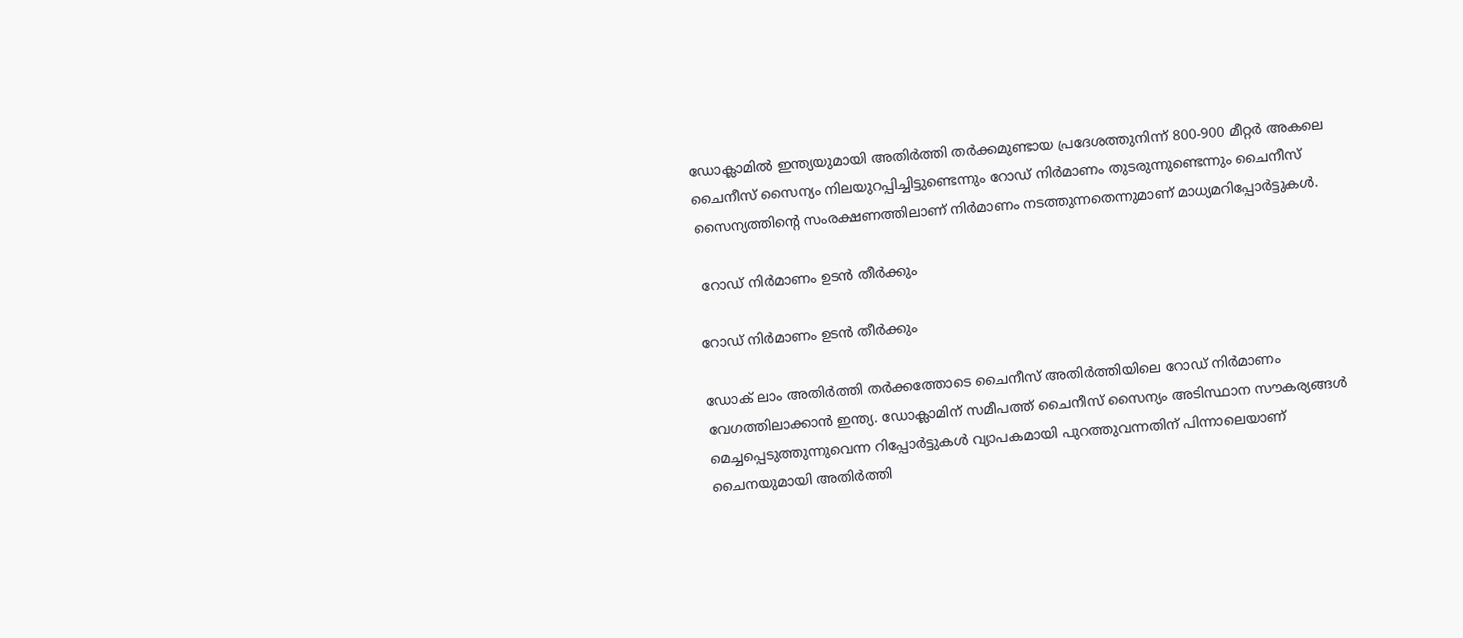ഡോക്ലാമില്‍ ഇന്ത്യയുമായി അതിര്‍ത്തി തര്‍ക്കമുണ്ടായ പ്രദേശത്തുനിന്ന് 800-900 മീറ്റര്‍ അകലെ ചൈനീസ് സൈന്യം നിലയുറപ്പിച്ചിട്ടുണ്ടെന്നും റോ‍ഡ് നിര്‍മാണം തുടരുന്നുണ്ടെന്നും ചൈനീസ് സൈന്യത്തിന്‍റെ സംരക്ഷണത്തിലാണ് നിര്‍മാണം നടത്തുന്നതെന്നുമാണ് മാധ്യമറിപ്പോര്‍ട്ടുകള്‍.

 റോഡ് നിര്‍മാണം ഉടന്‍ തീര്‍ക്കും

റോഡ് നിര്‍മാണം ഉടന്‍ തീര്‍ക്കും

ഡോക് ലാം അതിര്‍ത്തി തര്‍ക്കത്തോടെ ചൈനീസ് അതിര്‍ത്തിയിലെ റോഡ് നിര്‍മാണം വേഗത്തിലാക്കാന്‍ ഇന്ത്യ. ഡോക്ലാമിന് സമീപത്ത് ചൈനീസ് സൈന്യം അടിസ്ഥാന സൗകര്യങ്ങള്‍ മെച്ചപ്പെടുത്തുന്നുവെന്ന റിപ്പോര്‍ട്ടുകള്‍ വ്യാപകമായി പുറത്തുവന്നതിന് പിന്നാലെയാണ് ചൈനയുമായി അതിര്‍ത്തി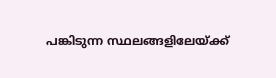പങ്കിടുന്ന സ്ഥലങ്ങളിലേയ്ക്ക്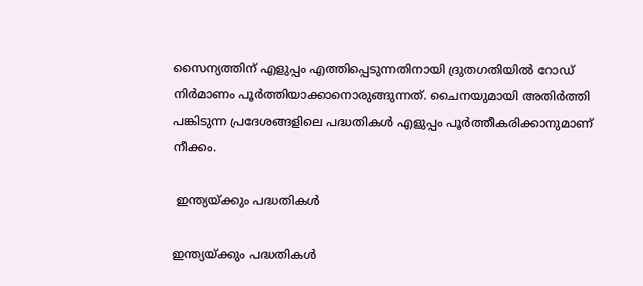സൈന്യത്തിന് എളുപ്പം എത്തിപ്പെടുന്നതിനായി ദ്രുതഗതിയില്‍ റോഡ് നിര്‍മാണം പൂര്‍ത്തിയാക്കാനൊരുങ്ങുന്നത്. ചൈനയുമായി അതിര്‍ത്തി പങ്കിടുന്ന പ്രദേശങ്ങളിലെ പദ്ധതികള്‍ എളുപ്പം പൂര്‍ത്തീകരിക്കാനുമാണ് നീക്കം.

 ഇന്ത്യയ്ക്കും പദ്ധതികള്‍

ഇന്ത്യയ്ക്കും പദ്ധതികള്‍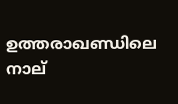ഉത്തരാഖണ്ഡിലെ നാല്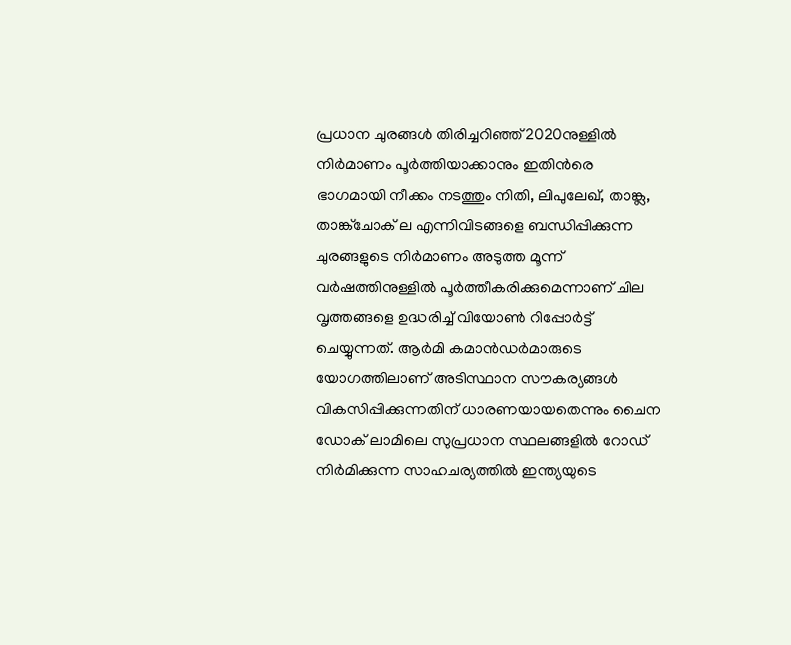പ്രധാന ചുരങ്ങള്‍ തിരിച്ചറിഞ്ഞ് 2020നുള്ളില്‍ നിര്‍മാണം പൂര്‍ത്തിയാക്കാനും ഇതിന്‍രെ ഭാഗമായി നീക്കം നടത്തും നിതി, ലിപുലേഖ്, താങ്ക്ല, താങ്ക്ചോക് ല എന്നിവിടങ്ങളെ ബന്ധിപ്പിക്കുന്ന ചുരങ്ങളുടെ നിര്‍മാണം അടുത്ത മൂന്ന് വര്‍ഷത്തിനുള്ളില്‍ പൂര്‍ത്തീകരിക്കുമെന്നാണ് ചില വൃത്തങ്ങളെ ഉദ്ധരിച്ച് വിയോണ്‍ റിപ്പോര്‍ട്ട് ചെയ്യുന്നത്. ആര്‍മി കമാന്‍ഡര്‍മാരുടെ യോഗത്തിലാണ് അടിസ്ഥാന സൗകര്യങ്ങള്‍ വികസിപ്പിക്കുന്നതിന് ധാരണയായതെന്നും ചൈന ഡോക് ലാമിലെ സുപ്രധാന സ്ഥലങ്ങളില്‍ റോ‍ഡ് നിര്‍മിക്കുന്ന സാഹചര്യത്തില്‍ ഇന്ത്യയുടെ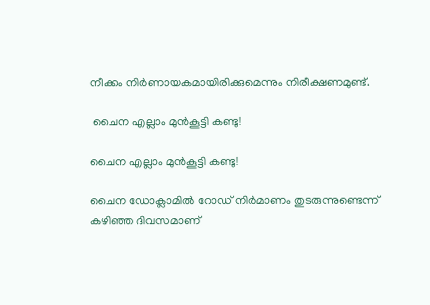നീക്കം നിര്‍ണായകമായിരിക്കുമെന്നും നിരീക്ഷണമുണ്ട്.

 ചൈന എല്ലാം മുന്‍കൂട്ടി കണ്ടു!

ചൈന എല്ലാം മുന്‍കൂട്ടി കണ്ടു!

ചൈന ഡോക്ലാമില്‍ റോഡ് നിര്‍മാണം തുടരുന്നുണ്ടെന്ന് കഴിഞ്ഞ ദിവസമാണ്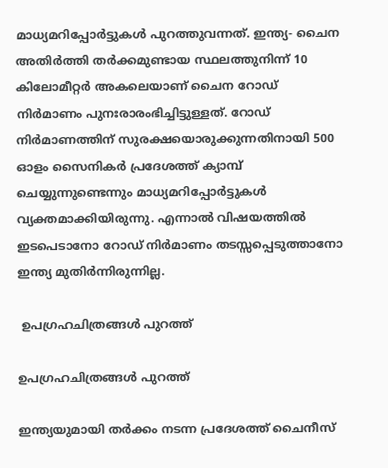മാധ്യമറിപ്പോര്‍ട്ടുകള്‍ പുറത്തുവന്നത്. ഇന്ത്യ- ചൈന അതിര്‍ത്തി തര്‍ക്കമുണ്ടായ സ്ഥലത്തുനിന്ന് 10 കിലോമീറ്റര്‍ അകലെയാണ് ചൈന റോഡ് നിര്‍മാണം പുനഃരാരംഭിച്ചിട്ടുള്ളത്. റോഡ് നിര്‍മാണത്തിന് സുരക്ഷയൊരുക്കുന്നതിനായി 500 ഓളം സൈനികര്‍ പ്രദേശത്ത് ക്യാമ്പ് ചെയ്യുന്നുണ്ടെന്നും മാധ്യമറിപ്പോര്‍ട്ടുകള്‍ വ്യക്തമാക്കിയിരുന്നു. എന്നാല്‍ വിഷയത്തില്‍ ഇടപെടാനോ റോഡ് നിര്‍മാണം തടസ്സപ്പെടുത്താനോ ഇന്ത്യ മുതിര്‍ന്നിരുന്നില്ല.

 ഉപഗ്രഹചിത്രങ്ങള്‍ പുറത്ത്

ഉപഗ്രഹചിത്രങ്ങള്‍ പുറത്ത്

ഇന്ത്യയുമായി തര്‍ക്കം നടന്ന പ്രദേശത്ത് ചൈനീസ്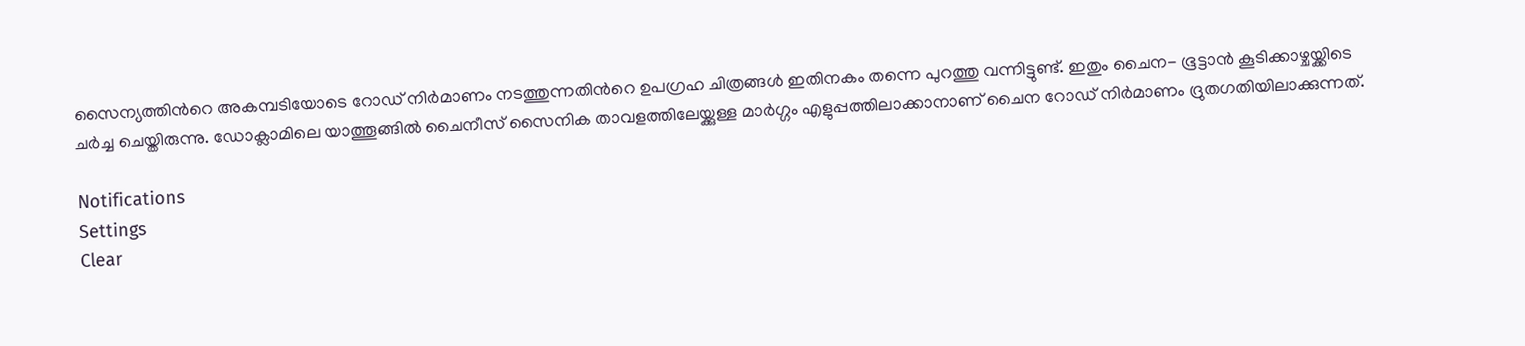സൈന്യത്തിന്‍റെ അകമ്പടിയോടെ റോഡ് നിര്‍മാണം നടത്തുന്നതിന്‍റെ ഉപഗ്രഹ ചിത്രങ്ങള്‍ ഇതിനകം തന്നെ പുറത്തു വന്നിട്ടുണ്ട്. ഇതും ചൈന- ഭൂട്ടാന്‍ കൂടിക്കാഴ്ചയ്ക്കിടെ ചര്‍ച്ച ചെയ്തിരുന്നു. ഡോക്ലാമിലെ യാത്തൂങ്ങില്‍ ചൈനീസ് സൈനിക താവളത്തിലേയ്ക്കുള്ള മാര്‍ഗ്ഗം എളുപ്പത്തിലാക്കാനാണ് ചൈന റോഡ് നിര്‍മാണം ദ്രുതഗതിയിലാക്കുന്നത്.

Notifications
Settings
Clear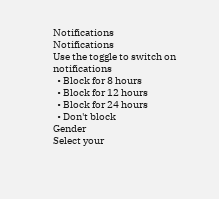Notifications
Notifications
Use the toggle to switch on notifications
  • Block for 8 hours
  • Block for 12 hours
  • Block for 24 hours
  • Don't block
Gender
Select your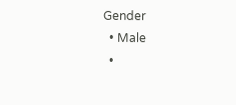Gender
  • Male
  •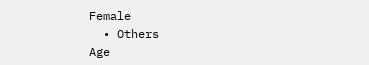Female
  • Others
Age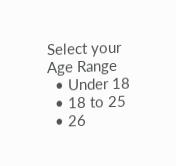Select your Age Range
  • Under 18
  • 18 to 25
  • 26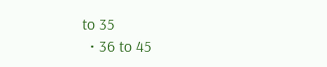to 35
  • 36 to 45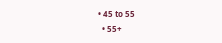• 45 to 55
  • 55+